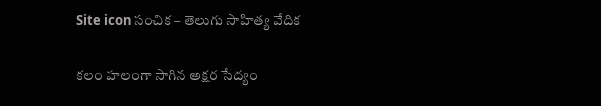Site icon సంచిక – తెలుగు సాహిత్య వేదిక

కలం హలంగా సాగిన అక్షర సేద్యం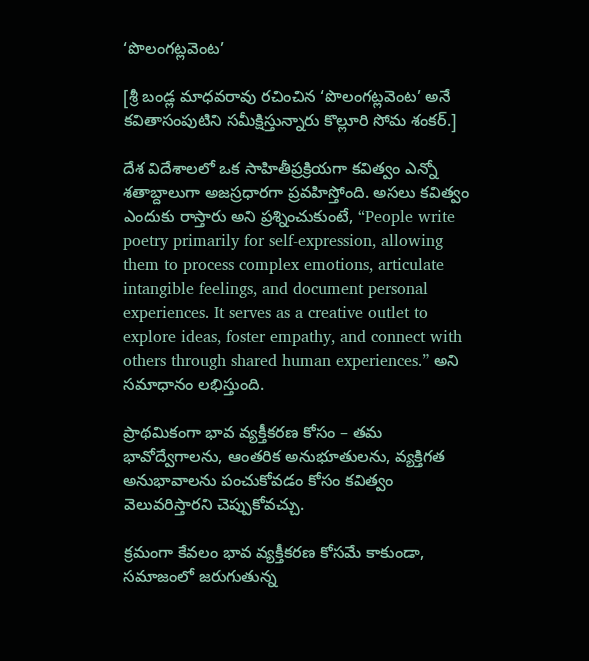‘పొలంగట్లవెంట’

[శ్రీ బండ్ల మాధవరావు రచించిన ‘పొలంగట్లవెంట’ అనే కవితాసంపుటిని సమీక్షిస్తున్నారు కొల్లూరి సోమ శంకర్.]

దేశ విదేశాలలో ఒక సాహితీప్రక్రియగా కవిత్వం ఎన్నో శతాబ్దాలుగా అజస్రధారగా ప్రవహిస్తోంది. అసలు కవిత్వం ఎందుకు రాస్తారు అని ప్రశ్నించుకుంటే, “People write poetry primarily for self-expression, allowing them to process complex emotions, articulate intangible feelings, and document personal experiences. It serves as a creative outlet to explore ideas, foster empathy, and connect with others through shared human experiences.” అని సమాధానం లభిస్తుంది.

ప్రాథమికంగా భావ వ్యక్తీకరణ కోసం – తమ భావోద్వేగాలను, ఆంతరిక అనుభూతులను, వ్యక్తిగత అనుభావాలను పంచుకోవడం కోసం కవిత్వం వెలువరిస్తారని చెప్పుకోవచ్చు.

క్రమంగా కేవలం భావ వ్యక్తీకరణ కోసమే కాకుండా, సమాజంలో జరుగుతున్న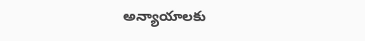అన్యాయాలకు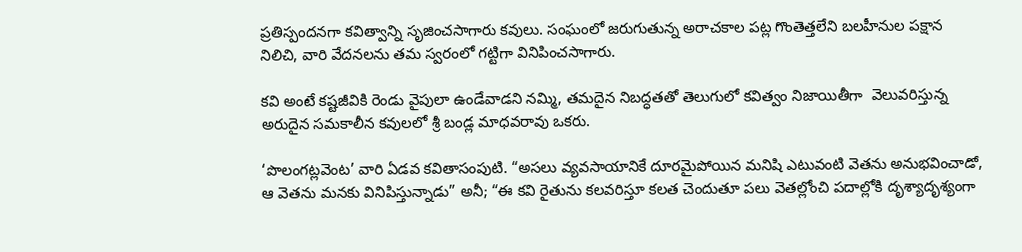ప్రతిస్పందనగా కవిత్వాన్ని సృజించసాగారు కవులు. సంఘంలో జరుగుతున్న అరాచకాల పట్ల గొంతెత్తలేని బలహీనుల పక్షాన నిలిచి, వారి వేదనలను తమ స్వరంలో గట్టిగా వినిపించసాగారు.

కవి అంటే కష్టజీవికి రెండు వైపులా ఉండేవాడని నమ్మి, తమదైన నిబద్ధతతో తెలుగులో కవిత్వం నిజాయితీగా  వెలువరిస్తున్న అరుదైన సమకాలీన కవులలో శ్రీ బండ్ల మాధవరావు ఒకరు.

‘పొలంగట్లవెంట’ వారి ఏడవ కవితాసంపుటి. “అసలు వ్యవసాయానికే దూరమైపోయిన మనిషి ఎటువంటి వెతను అనుభవించాడో, ఆ వెతను మనకు వినిపిస్తున్నాడు” అనీ; “ఈ కవి రైతును కలవరిస్తూ కలత చెందుతూ పలు వెతల్లోంచి పదాల్లోకి దృశ్యాదృశ్యంగా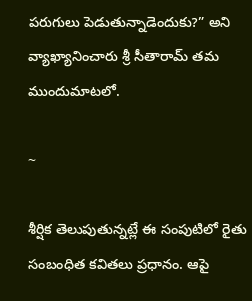పరుగులు పెడుతున్నాడెందుకు?” అని వ్యాఖ్యానించారు శ్రీ సీతారామ్ తమ ముందుమాటలో.

~

శీర్షిక తెలుపుతున్నట్లే ఈ సంపుటిలో రైతు సంబంధిత కవితలు ప్రధానం. ఆపై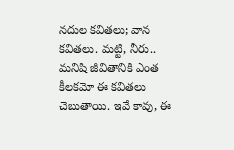నదుల కవితలు; వాన కవితలు. మట్టి, నీరు.. మనిషి జీవితానికి ఎంత కీలకమో ఈ కవితలు చెబుతాయి. ఇవే కావు, ఈ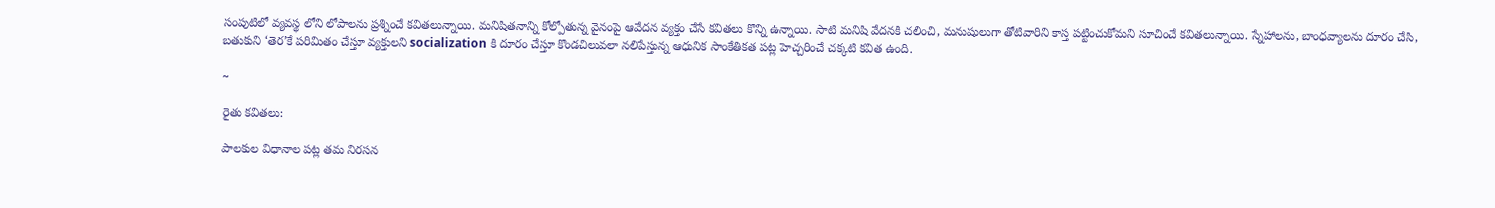సంపుటిలో వ్యవస్థ లోని లోపాలను ప్రశ్నించే కవితలున్నాయి. మనిషితనాన్ని కోల్పోతున్న వైనంపై ఆవేదన వ్యక్తం చేసే కవితలు కొన్ని ఉన్నాయి. సాటి మనిషి వేదనకి చలించి, మనుషులుగా తోటివారిని కాస్త పట్టించుకోమని సూచించే కవితలున్నాయి. స్నేహాలను, బాంధవ్యాలను దూరం చేసి, బతుకుని ‘తెర’కే పరిమితం చేస్తూ వ్యక్తులని socialization కి దూరం చేస్తూ కొండచిలువలా నలిపేస్తున్న ఆధునిక సాంకేతికత పట్ల హెచ్చరించే చక్కటి కవిత ఉంది.

~

రైతు కవితలు:

పాలకుల విధానాల పట్ల తమ నిరసన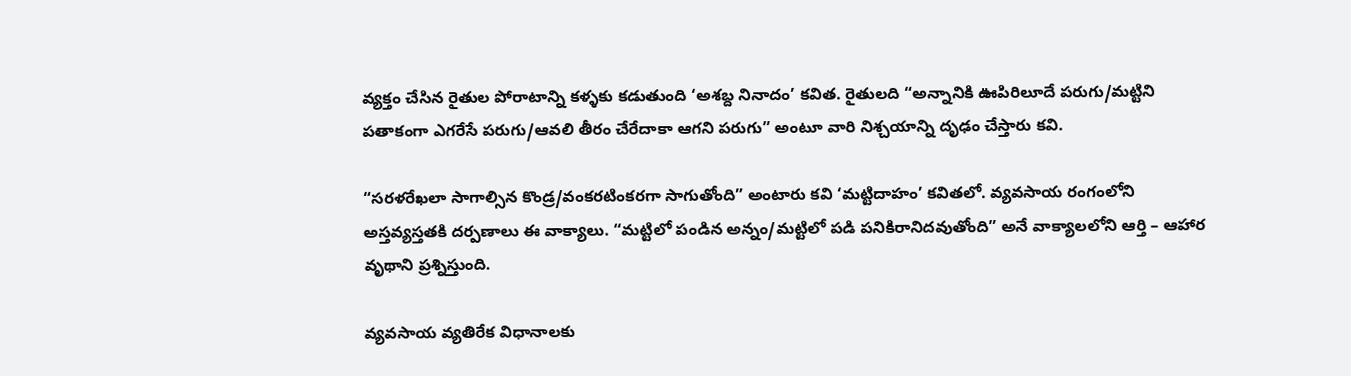వ్యక్తం చేసిన రైతుల పోరాటాన్ని కళ్ళకు కడుతుంది ‘అశబ్ద నినాదం’ కవిత. రైతులది “అన్నానికి ఊపిరిలూదే పరుగు/మట్టిని పతాకంగా ఎగరేసే పరుగు/ఆవలి తీరం చేరేదాకా ఆగని పరుగు” అంటూ వారి నిశ్చయాన్ని దృఢం చేస్తారు కవి.

“సరళరేఖలా సాగాల్సిన కొండ్ర/వంకరటింకరగా సాగుతోంది” అంటారు కవి ‘మట్టిదాహం’ కవితలో. వ్యవసాయ రంగంలోని అస్తవ్యస్తతకి దర్పణాలు ఈ వాక్యాలు. “మట్టిలో పండిన అన్నం/మట్టిలో పడి పనికిరానిదవుతోంది” అనే వాక్యాలలోని ఆర్తి – ఆహార వృథాని ప్రశ్నిస్తుంది.

వ్యవసాయ వ్యతిరేక విధానాలకు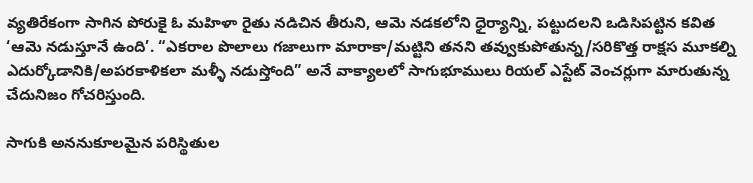వ్యతిరేకంగా సాగిన పోరుకై ఓ మహిళా రైతు నడిచిన తీరుని, ఆమె నడకలోని ధైర్యాన్ని, పట్టుదలని ఒడిసిపట్టిన కవిత ‘ఆమె నడుస్తూనే ఉంది’. “ఎకరాల పొలాలు గజాలుగా మారాకా/మట్టిని తనని తవ్వుకుపోతున్న/సరికొత్త రాక్షస మూకల్ని ఎదుర్కోడానికి/అపరకాళికలా మళ్ళీ నడుస్తోంది” అనే వాక్యాలలో సాగుభూములు రియల్ ఎస్టేట్ వెంచర్లుగా మారుతున్న చేదునిజం గోచరిస్తుంది.

సాగుకి అననుకూలమైన పరిస్థితుల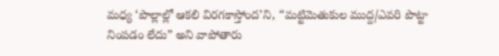మధ్య ‘పొల్లాల్లో ఆకలి విరగకాస్తోంద’ని, “మట్టిమెతుకుల ముద్ద/ఎవరి పొట్టా నింపడం లేదు” అని వాపోతారు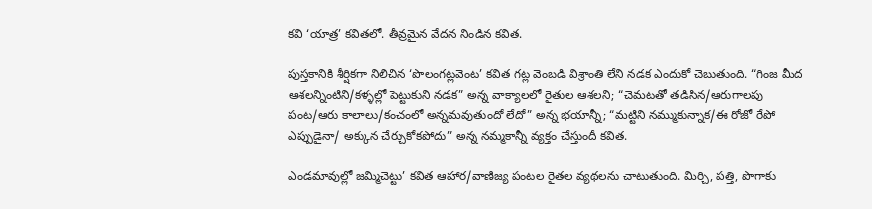కవి ‘యాత్ర’ కవితలో. తీవ్రమైన వేదన నిండిన కవిత.

పుస్తకానికి శీర్షికగా నిలిచిన ‘పొలంగట్లవెంట’ కవిత గట్ల వెంబడి విశ్రాంతి లేని నడక ఎందుకో చెబుతుంది. “గింజ మీద ఆశలన్నింటిని/కళ్ళల్లో పెట్టుకుని నడక” అన్న వాక్యాలలో రైతుల ఆశలని; “చెమటతో తడిసిన/ఆరుగాలపు పంట/ఆరు కాలాలు/కంచంలో అన్నమవుతుందో లేదో” అన్న భయాన్నీ; “మట్టిని నమ్ముకున్నాక/ఈ రోజో రేపో ఎప్పుడైనా/ అక్కున చేర్చుకోకపోదు” అన్న నమ్మకాన్నీ వ్యక్తం చేస్తుందీ కవిత.

ఎండమావుల్లో జమ్మిచెట్టు’ కవిత ఆహార/వాణిజ్య పంటల రైతల వ్యథలను చాటుతుంది. మిర్చి, పత్తి, పొగాకు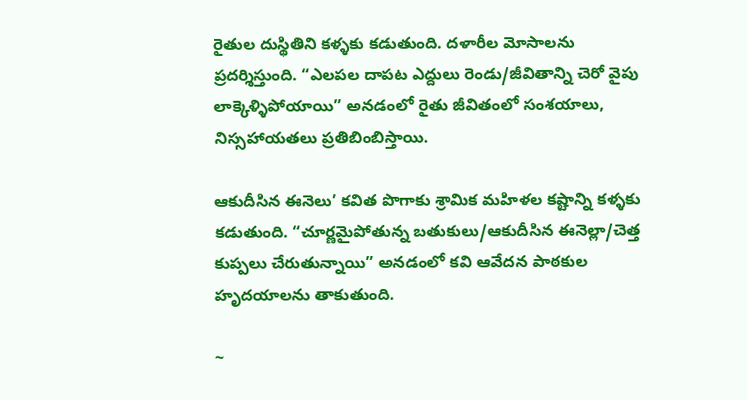రైతుల దుస్థితిని కళ్ళకు కడుతుంది. దళారీల మోసాలను ప్రదర్శిస్తుంది. “ఎలపల దాపట ఎద్దులు రెండు/జీవితాన్ని చెరో వైపు లాక్కెళ్ళిపోయాయి” అనడంలో రైతు జీవితంలో సంశయాలు, నిస్సహాయతలు ప్రతిబింబిస్తాయి.

ఆకుదీసిన ఈనెలు’ కవిత పొగాకు శ్రామిక మహిళల కష్టాన్ని కళ్ళకు కడుతుంది. “చూర్ణమైపోతున్న బతుకులు/ఆకుదీసిన ఈనెల్లా/చెత్త కుప్పలు చేరుతున్నాయి” అనడంలో కవి ఆవేదన పాఠకుల హృదయాలను తాకుతుంది.

~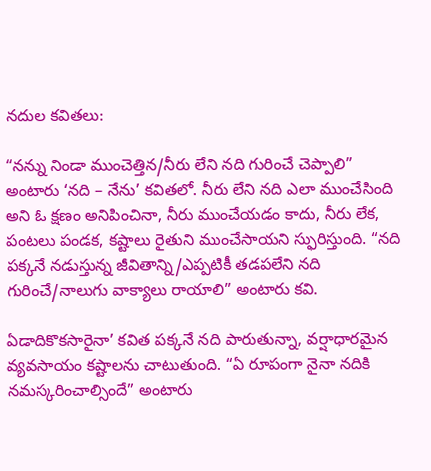నదుల కవితలు:

“నన్ను నిండా ముంచెత్తిన/నీరు లేని నది గురించే చెప్పాలి” అంటారు ‘నది – నేను’ కవితలో. నీరు లేని నది ఎలా ముంచేసింది అని ఓ క్షణం అనిపించినా, నీరు ముంచేయడం కాదు, నీరు లేక, పంటలు పండక, కష్టాలు రైతుని ముంచేసాయని స్ఫురిస్తుంది. “నది పక్కనే నడుస్తున్న జీవితాన్ని/ఎప్పటికీ తడపలేని నది గురించే/నాలుగు వాక్యాలు రాయాలి” అంటారు కవి.

ఏడాదికొకసారైనా’ కవిత పక్కనే నది పారుతున్నా, వర్షాధారమైన వ్యవసాయం కష్టాలను చాటుతుంది. “ఏ రూపంగా నైనా నదికి నమస్కరించాల్సిందే” అంటారు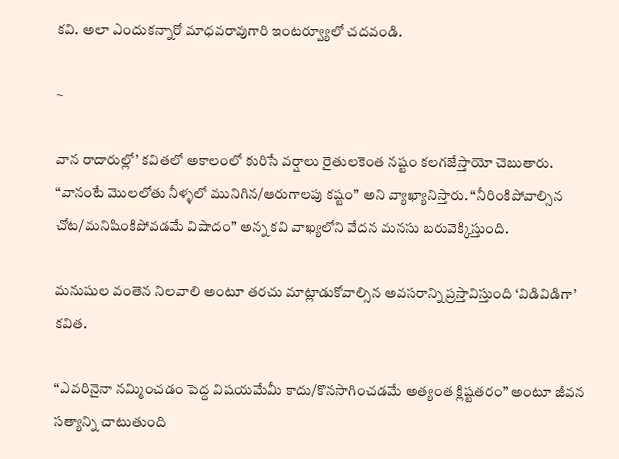కవి. అలా ఎందుకన్నారో మాధవరావుగారి ఇంటర్వ్యూలో చదవండి.

~

వాన రాదారుల్లో’ కవితలో అకాలంలో కురిసే వర్షాలు రైతులకెంత నష్టం కలగజేస్తాయో చెబుతారు. “వానంటే మొలలోతు నీళ్ళలో మునిగిన/ఆరుగాలపు కష్టం” అని వ్యాఖ్యానిస్తారు. “నీరింకిపోవాల్సిన చోట/మనిషింకిపోవడమే విషాదం” అన్న కవి వాఖ్యలోని వేదన మనసు బరువెక్కిస్తుంది.

మనుషుల వంతెన నిలవాలి అంటూ తరచు మాట్లాడుకోవాల్సిన అవసరాన్ని ప్రస్తావిస్తుంది ‘విడివిడిగా’ కవిత.

“ఎవరినైనా నమ్మించడం పెద్ద విషయమేమీ కాదు/కొనసాగించడమే అత్యంత క్లిష్టతరం” అంటూ జీవన సత్యాన్ని చాటుతుంది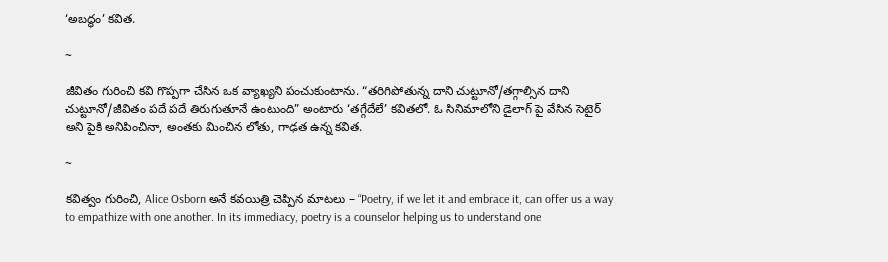‘అబద్ధం’ కవిత.

~

జీవితం గురించి కవి గొప్పగా చేసిన ఒక వ్యాఖ్యని పంచుకుంటాను. “తరిగిపోతున్న దాని చుట్టూనో/తగ్గాల్సిన దాని చుట్టూనో/జీవితం పదే పదే తిరుగుతూనే ఉంటుంది” అంటారు ‘తగ్గేదేలే’ కవితలో. ఓ సినిమాలోని డైలాగ్ పై వేసిన సెటైర్ అని పైకి అనిపించినా, అంతకు మించిన లోతు, గాఢత ఉన్న కవిత.

~

కవిత్వం గురించి, Alice Osborn అనే కవయిత్రి చెప్పిన మాటలు – “Poetry, if we let it and embrace it, can offer us a way to empathize with one another. In its immediacy, poetry is a counselor helping us to understand one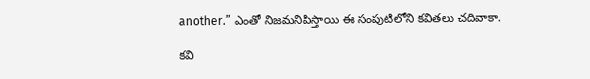another.” ఎంతో నిజమనిపిస్తాయి ఈ సంపుటిలోని కవితలు చదివాకా.

కవి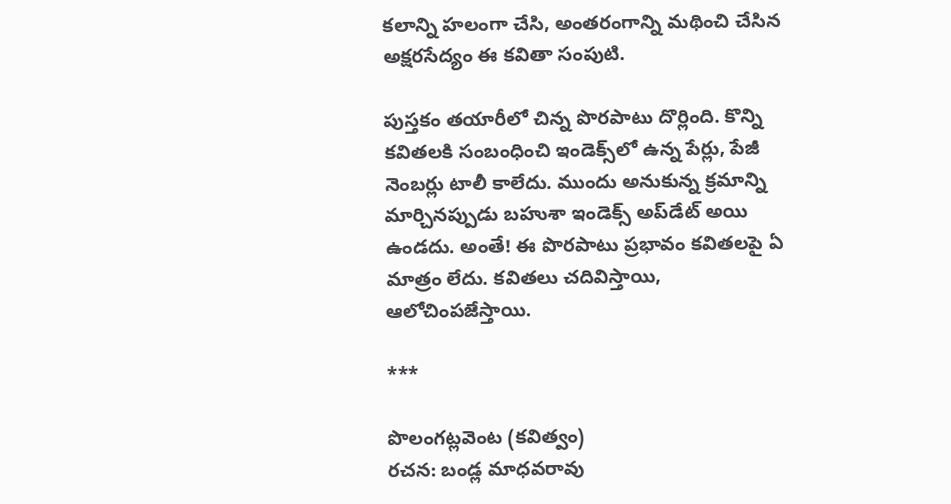కలాన్ని హలంగా చేసి, అంతరంగాన్ని మథించి చేసిన అక్షరసేద్యం ఈ కవితా సంపుటి.

పుస్తకం తయారీలో చిన్న పొరపాటు దొర్లింది. కొన్ని కవితలకి సంబంధించి ఇండెక్స్‌లో ఉన్న పేర్లు, పేజీ నెంబర్లు టాలీ కాలేదు. ముందు అనుకున్న క్రమాన్ని మార్చినప్పుడు బహుశా ఇండెక్స్ అప్‌డేట్ అయి ఉండదు. అంతే! ఈ పొరపాటు ప్రభావం కవితలపై ఏ మాత్రం లేదు. కవితలు చదివిస్తాయి, ఆలోచింపజేస్తాయి.

***

పొలంగట్లవెంట (కవిత్వం)
రచన: బండ్ల మాధవరావు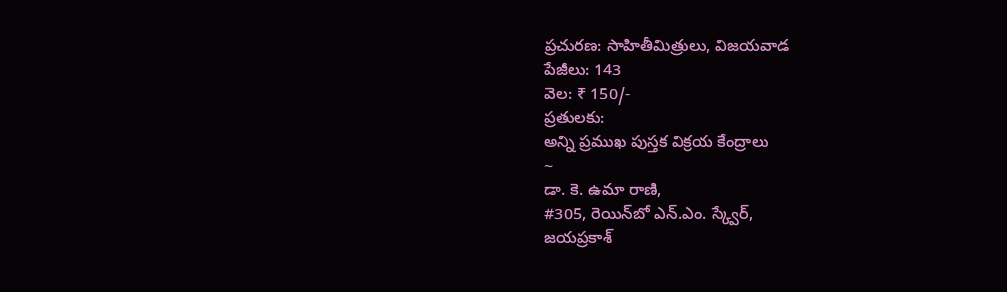ప్రచురణ: సాహితీమిత్రులు, విజయవాడ
పేజీలు: 143
వెల: ₹ 150/-
ప్రతులకు:
అన్ని ప్రముఖ పుస్తక విక్రయ కేంద్రాలు
~
డా. కె. ఉమా రాణి,
#305, రెయిన్‍బో ఎన్.ఎం. స్క్వేర్,
జయప్రకాశ్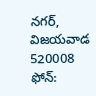నగర్,
విజయవాడ 520008
ఫోన్: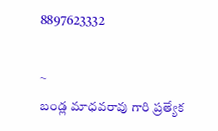8897623332

~
బండ్ల మాధవరావు గారి ప్రత్యేక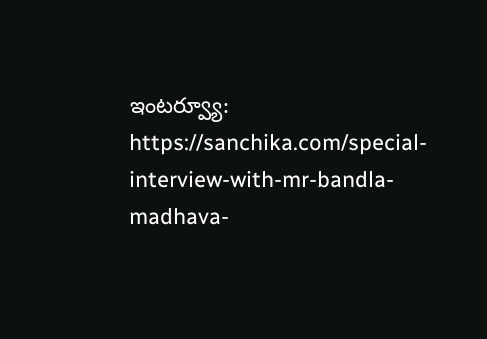ఇంటర్వ్యూ:
https://sanchika.com/special-interview-with-mr-bandla-madhava-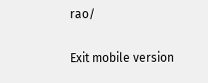rao/

Exit mobile version